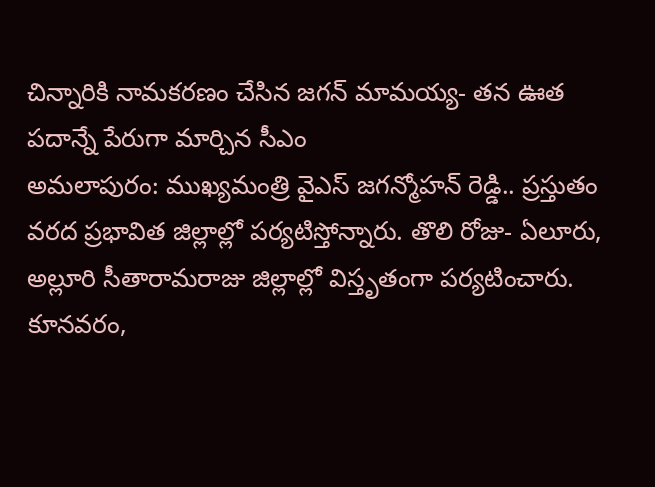చిన్నారికి నామకరణం చేసిన జగన్ మామయ్య- తన ఊత పదాన్నే పేరుగా మార్చిన సీఎం
అమలాపురం: ముఖ్యమంత్రి వైఎస్ జగన్మోహన్ రెడ్డి.. ప్రస్తుతం వరద ప్రభావిత జిల్లాల్లో పర్యటిస్తోన్నారు. తొలి రోజు- ఏలూరు, అల్లూరి సీతారామరాజు జిల్లాల్లో విస్తృతంగా పర్యటించారు. కూనవరం,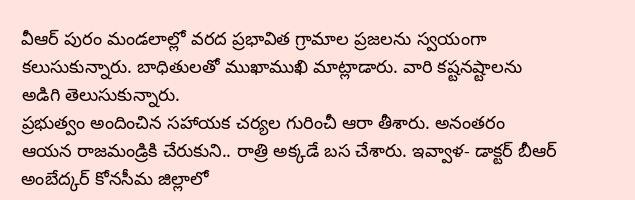వీఆర్ పురం మండలాల్లో వరద ప్రభావిత గ్రామాల ప్రజలను స్వయంగా కలుసుకున్నారు. బాధితులతో ముఖాముఖి మాట్లాడారు. వారి కష్టనష్టాలను అడిగి తెలుసుకున్నారు.
ప్రభుత్వం అందించిన సహాయక చర్యల గురించీ ఆరా తీశారు. అనంతరం ఆయన రాజమండ్రికి చేరుకుని.. రాత్రి అక్కడే బస చేశారు. ఇవ్వాళ- డాక్టర్ బీఆర్ అంబేద్కర్ కోనసీమ జిల్లాలో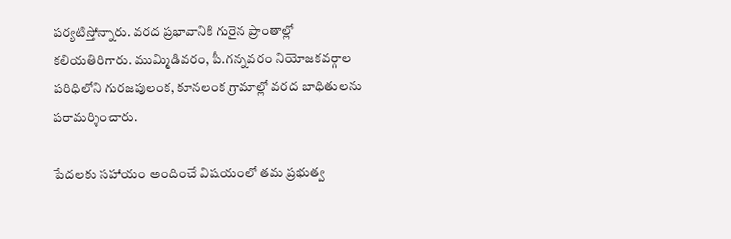పర్యటిస్తోన్నారు. వరద ప్రభావానికి గురైన ప్రాంతాల్లో కలియతిరిగారు. ముమ్మిడివరం, పీ.గన్నవరం నియోజకవర్గాల పరిధిలోని గురజపులంక, కూనలంక గ్రామాల్లో వరద బాధితులను పరామర్శించారు.

పేదలకు సహాయం అందించే విషయంలో తమ ప్రభుత్వ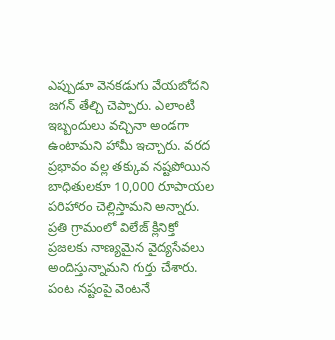ఎప్పుడూ వెనకడుగు వేయబోదని జగన్ తేల్చి చెప్పారు. ఎలాంటి ఇబ్బందులు వచ్చినా అండగా ఉంటామని హామీ ఇచ్చారు. వరద ప్రభావం వల్ల తక్కువ నష్టపోయిన బాధితులకూ 10,000 రూపాయల పరిహారం చెల్లిస్తామని అన్నారు. ప్రతి గ్రామంలో విలేజ్ క్లినిక్తో ప్రజలకు నాణ్యమైన వైద్యసేవలు అందిస్తున్నామని గుర్తు చేశారు.
పంట నష్టంపై వెంటనే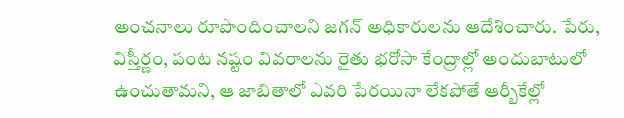అంచనాలు రూపొందించాలని జగన్ అధికారులను ఆదేశించారు. పేరు, విస్తీర్ణం, పంట నష్టం వివరాలను రైతు భరోసా కేంద్రాల్లో అందుబాటులో ఉంచుతామని, ఆ జాబితాలో ఎవరి పేరయినా లేకపోతే ఆర్బీకేల్లో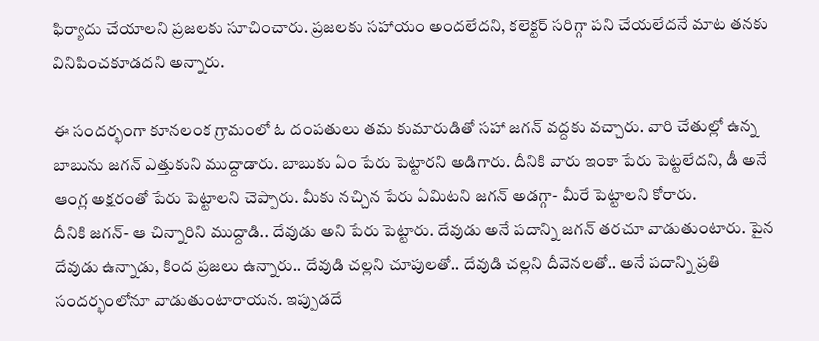ఫిర్యాదు చేయాలని ప్రజలకు సూచించారు. ప్రజలకు సహాయం అందలేదని, కలెక్టర్ సరిగ్గా పని చేయలేదనే మాట తనకు వినిపించకూడదని అన్నారు.

ఈ సందర్భంగా కూనలంక గ్రామంలో ఓ దంపతులు తమ కుమారుడితో సహా జగన్ వద్దకు వచ్చారు. వారి చేతుల్లో ఉన్న బాబును జగన్ ఎత్తుకుని ముద్దాడారు. బాబుకు ఏం పేరు పెట్టారని అడిగారు. దీనికి వారు ఇంకా పేరు పెట్టలేదని, డీ అనే ఆంగ్ల అక్షరంతో పేరు పెట్టాలని చెప్పారు. మీకు నచ్చిన పేరు ఏమిటని జగన్ అడగ్గా- మీరే పెట్టాలని కోరారు.
దీనికి జగన్- ఆ చిన్నారిని ముద్దాడి.. దేవుడు అని పేరు పెట్టారు. దేవుడు అనే పదాన్ని జగన్ తరచూ వాడుతుంటారు. పైన దేవుడు ఉన్నాడు, కింద ప్రజలు ఉన్నారు.. దేవుడి చల్లని చూపులతో.. దేవుడి చల్లని దీవెనలతో.. అనే పదాన్ని ప్రతి సందర్భంలోనూ వాడుతుంటారాయన. ఇప్పుడదే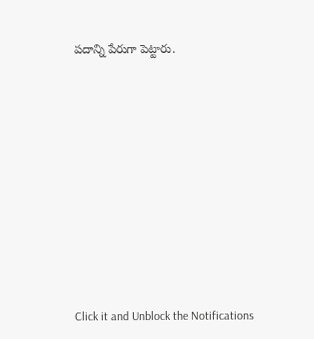పదాన్ని పేరుగా పెట్టారు.












Click it and Unblock the Notifications